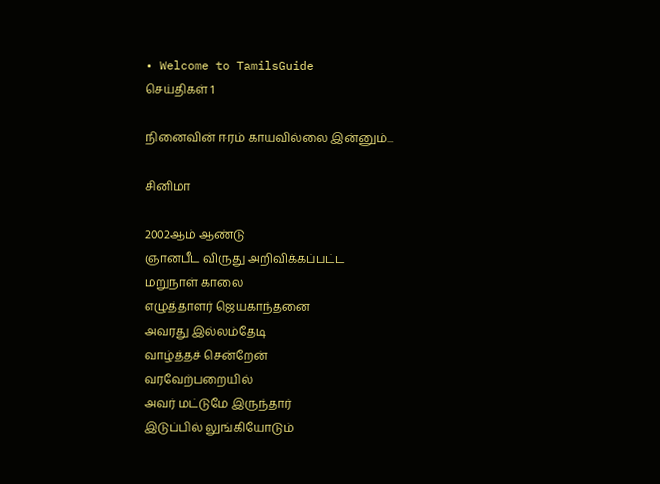• Welcome to TamilsGuide
செய்திகள் 1

நினைவின் ஈரம் காயவில்லை இன்னும்...

சினிமா

2002ஆம் ஆண்டு
ஞானபீட விருது அறிவிக்கப்பட்ட
மறுநாள் காலை
எழுத்தாளர் ஜெயகாந்தனை
அவரது இல்லம்தேடி
வாழ்த்தச் சென்றேன்
வரவேற்பறையில்
அவர் மட்டுமே இருந்தார்
இடுப்பில் லுங்கியோடும்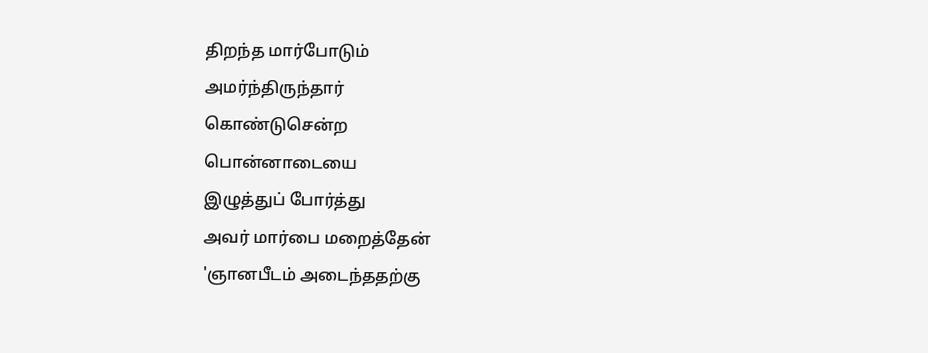திறந்த மார்போடும்
அமர்ந்திருந்தார்
கொண்டுசென்ற
பொன்னாடையை
இழுத்துப் போர்த்து
அவர் மார்பை மறைத்தேன்
'ஞானபீடம் அடைந்ததற்கு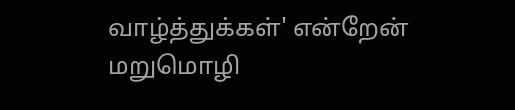வாழ்த்துக்கள்' என்றேன்
மறுமொழி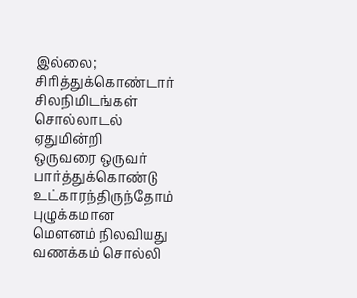இல்லை;
சிரித்துக்கொண்டார்
சிலநிமிடங்கள்
சொல்லாடல் ஏதுமின்றி
ஒருவரை ஒருவர்
பார்த்துக்கொண்டு
உட்காரந்திருந்தோம்
புழுக்கமான
மெளனம் நிலவியது
வணக்கம் சொல்லி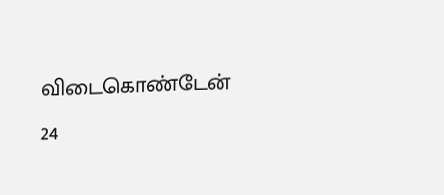விடைகொண்டேன்
24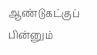ஆண்டுகட்குப் பின்னும்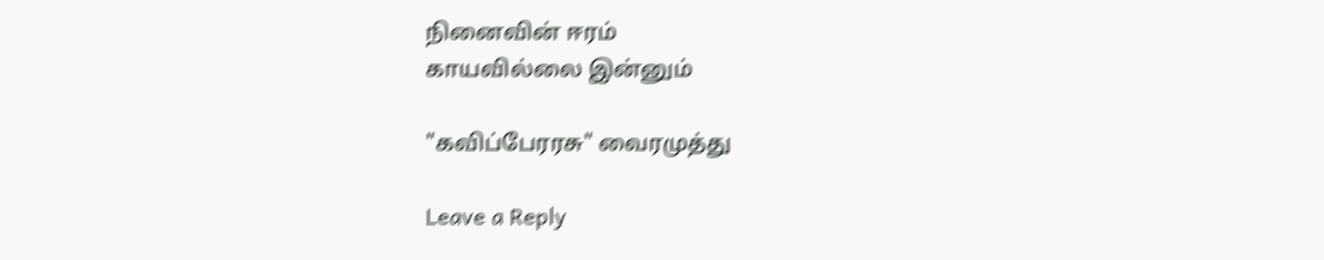நினைவின் ஈரம்
காயவில்லை இன்னும்

"கவிப்பேரரசு" வைரமுத்து

Leave a Reply